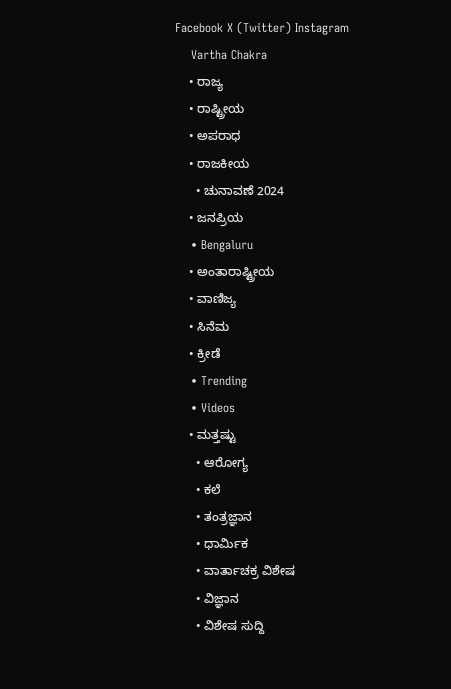Facebook X (Twitter) Instagram
    Vartha Chakra
    • ರಾಜ್ಯ
    • ರಾಷ್ಟ್ರೀಯ
    • ಅಪರಾಧ
    • ರಾಜಕೀಯ
      • ಚುನಾವಣೆ 2024
    • ಜನಪ್ರಿಯ
    • Bengaluru
    • ಅಂತಾರಾಷ್ಟ್ರೀಯ
    • ವಾಣಿಜ್ಯ
    • ಸಿನೆಮ
    • ಕ್ರೀಡೆ
    • Trending
    • Videos
    • ಮತ್ತಷ್ಟು
      • ಆರೋಗ್ಯ
      • ಕಲೆ
      • ತಂತ್ರಜ್ಞಾನ
      • ಧಾರ್ಮಿಕ
      • ವಾರ್ತಾಚಕ್ರ ವಿಶೇಷ
      • ವಿಜ್ಞಾನ
      • ವಿಶೇಷ ಸುದ್ದಿ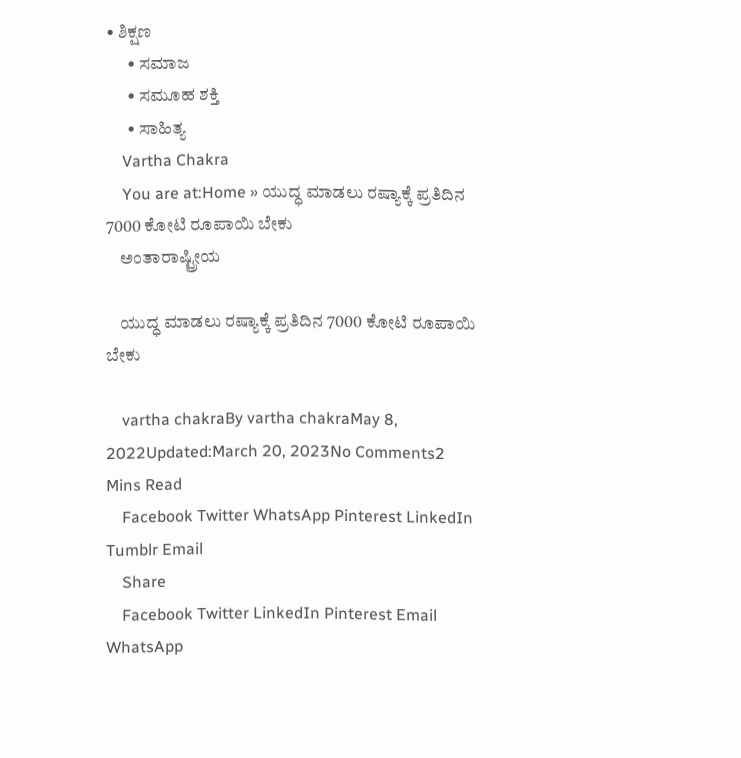• ಶಿಕ್ಷಣ
      • ಸಮಾಜ
      • ಸಮೂಹ ಶಕ್ತಿ
      • ಸಾಹಿತ್ಯ
    Vartha Chakra
    You are at:Home » ಯುದ್ಧ ಮಾಡಲು ರಷ್ಯಾಕ್ಕೆ ಪ್ರತಿದಿನ 7000 ಕೋಟಿ ರೂಪಾಯಿ ಬೇಕು
    ಅಂತಾರಾಷ್ಟ್ರೀಯ

    ಯುದ್ಧ ಮಾಡಲು ರಷ್ಯಾಕ್ಕೆ ಪ್ರತಿದಿನ 7000 ಕೋಟಿ ರೂಪಾಯಿ ಬೇಕು

    vartha chakraBy vartha chakraMay 8, 2022Updated:March 20, 2023No Comments2 Mins Read
    Facebook Twitter WhatsApp Pinterest LinkedIn Tumblr Email
    Share
    Facebook Twitter LinkedIn Pinterest Email WhatsApp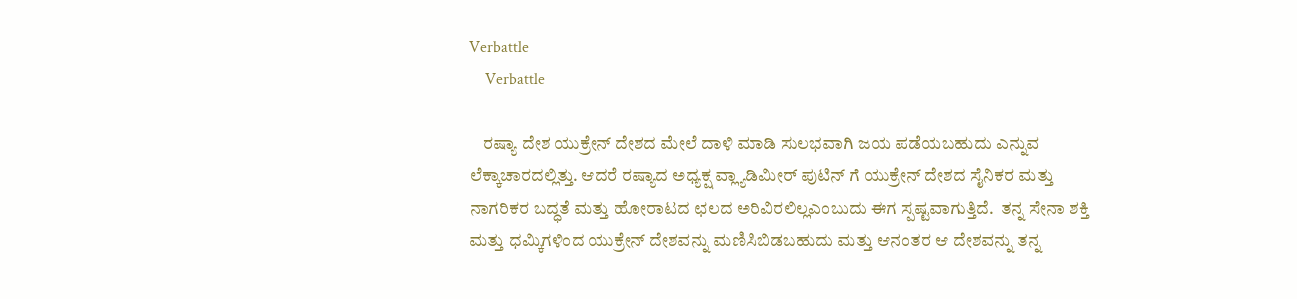Verbattle
    Verbattle

    ರಷ್ಯಾ ದೇಶ ಯುಕ್ರೇನ್ ದೇಶದ ಮೇಲೆ ದಾಳಿ ಮಾಡಿ ಸುಲಭವಾಗಿ ಜಯ ಪಡೆಯಬಹುದು ಎನ್ನುವ ಲೆಕ್ಕಾಚಾರದಲ್ಲಿತ್ತು. ಆದರೆ ರಷ್ಯಾದ ಅಧ್ಯಕ್ಷ ವ್ಲ್ಯಾಡಿಮೀರ್ ಪುಟಿನ್ ಗೆ ಯುಕ್ರೇನ್ ದೇಶದ ಸೈನಿಕರ ಮತ್ತು ನಾಗರಿಕರ ಬದ್ಧತೆ ಮತ್ತು ಹೋರಾಟದ ಛಲದ ಅರಿವಿರಲಿಲ್ಲಎಂಬುದು ಈಗ ಸ್ಪಷ್ಟವಾಗುತ್ತಿದೆ.  ತನ್ನ ಸೇನಾ ಶಕ್ತಿ ಮತ್ತು ಧಮ್ಕಿಗಳಿಂದ ಯುಕ್ರೇನ್ ದೇಶವನ್ನು ಮಣಿಸಿಬಿಡಬಹುದು ಮತ್ತು ಆನಂತರ ಆ ದೇಶವನ್ನು ತನ್ನ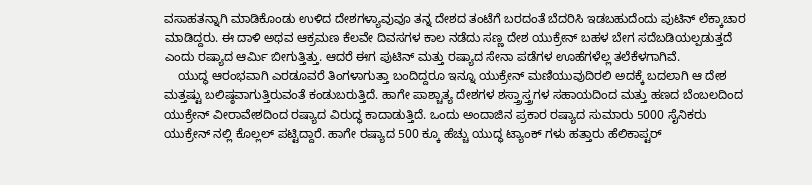ವಸಾಹತನ್ನಾಗಿ ಮಾಡಿಕೊಂಡು ಉಳಿದ ದೇಶಗಳ್ಯಾವುವೂ ತನ್ನ ದೇಶದ ತಂಟೆಗೆ ಬರದಂತೆ ಬೆದರಿಸಿ ಇಡಬಹುದೆಂದು ಪುಟಿನ್ ಲೆಕ್ಕಾಚಾರ ಮಾಡಿದ್ದರು. ಈ ದಾಳಿ ಅಥವ ಆಕ್ರಮಣ ಕೆಲವೇ ದಿವಸಗಳ ಕಾಲ ನಡೆದು ಸಣ್ಣ ದೇಶ ಯುಕ್ರೇನ್ ಬಹಳ ಬೇಗ ಸದೆಬಡಿಯಲ್ಪಡುತ್ತದೆ ಎಂದು ರಷ್ಯಾದ ಆರ್ಮಿ ಬೀಗುತ್ತಿತ್ತು. ಆದರೆ ಈಗ ಪುಟಿನ್ ಮತ್ತು ರಷ್ಯಾದ ಸೇನಾ ಪಡೆಗಳ ಊಹೆಗಳೆಲ್ಲ ತಲೆಕೆಳಗಾಗಿವೆ.
    ಯುದ್ಧ ಆರಂಭವಾಗಿ ಎರಡೂವರೆ ತಿಂಗಳಾಗುತ್ತಾ ಬಂದಿದ್ದರೂ ಇನ್ನೂ ಯುಕ್ರೇನ್ ಮಣಿಯುವುದಿರಲಿ ಅದಕ್ಕೆ ಬದಲಾಗಿ ಆ ದೇಶ ಮತ್ತಷ್ಟು ಬಲಿಷ್ಠವಾಗುತ್ತಿರುವಂತೆ ಕಂಡುಬರುತ್ತಿದೆ. ಹಾಗೇ ಪಾಶ್ಚಾತ್ಯ ದೇಶಗಳ ಶಸ್ತ್ರಾಸ್ತ್ರಗಳ ಸಹಾಯದಿಂದ ಮತ್ತು ಹಣದ ಬೆಂಬಲದಿಂದ ಯುಕ್ರೇನ್ ವೀರಾವೇಶದಿಂದ ರಷ್ಯಾದ ವಿರುದ್ಧ ಕಾದಾಡುತ್ತಿದೆ. ಒಂದು ಅಂದಾಜಿನ ಪ್ರಕಾರ ರಷ್ಯಾದ ಸುಮಾರು 5000 ಸೈನಿಕರು ಯುಕ್ರೇನ್ ನಲ್ಲಿ ಕೊಲ್ಲಲ್ ಪಟ್ಟಿದ್ದಾರೆ. ಹಾಗೇ ರಷ್ಯಾದ 500 ಕ್ಕೂ ಹೆಚ್ಚು ಯುದ್ಧ ಟ್ಯಾಂಕ್ ಗಳು ಹತ್ತಾರು ಹೆಲಿಕಾಪ್ಟರ್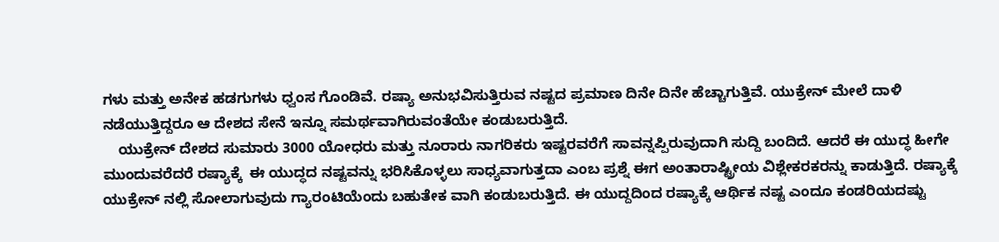ಗಳು ಮತ್ತು ಅನೇಕ ಹಡಗುಗಳು ಧ್ವಂಸ ಗೊಂಡಿವೆ. ರಷ್ಯಾ ಅನುಭವಿಸುತ್ತಿರುವ ನಷ್ಟದ ಪ್ರಮಾಣ ದಿನೇ ದಿನೇ ಹೆಚ್ಚಾಗುತ್ತಿವೆ. ಯುಕ್ರೇನ್ ಮೇಲೆ ದಾಳಿ ನಡೆಯುತ್ತಿದ್ದರೂ ಆ ದೇಶದ ಸೇನೆ ಇನ್ನೂ ಸಮರ್ಥವಾಗಿರುವಂತೆಯೇ ಕಂಡುಬರುತ್ತಿದೆ.
    ಯುಕ್ರೇನ್ ದೇಶದ ಸುಮಾರು 3000 ಯೋಧರು ಮತ್ತು ನೂರಾರು ನಾಗರಿಕರು ಇಷ್ಟರವರೆಗೆ ಸಾವನ್ನಪ್ಪಿರುವುದಾಗಿ ಸುದ್ದಿ ಬಂದಿದೆ. ಆದರೆ ಈ ಯುದ್ಧ ಹೀಗೇ ಮುಂದುವರೆದರೆ ರಷ್ಯಾಕ್ಕೆ  ಈ ಯುದ್ಧದ ನಷ್ಟವನ್ನು ಭರಿಸಿಕೊಳ್ಳಲು ಸಾಧ್ಯವಾಗುತ್ತದಾ ಎಂಬ ಪ್ರಶ್ನೆ ಈಗ ಅಂತಾರಾಷ್ಟ್ರೀಯ ವಿಶ್ಲೇಕರಕರನ್ನು ಕಾಡುತ್ತಿದೆ. ರಷ್ಯಾಕ್ಕೆ ಯುಕ್ರೇನ್ ನಲ್ಲಿ ಸೋಲಾಗುವುದು ಗ್ಯಾರಂಟಿಯೆಂದು ಬಹುತೇಕ ವಾಗಿ ಕಂಡುಬರುತ್ತಿದೆ. ಈ ಯುದ್ದದಿಂದ ರಷ್ಯಾಕ್ಕೆ ಆರ್ಥಿಕ ನಷ್ಟ ಎಂದೂ ಕಂಡರಿಯದಷ್ಟು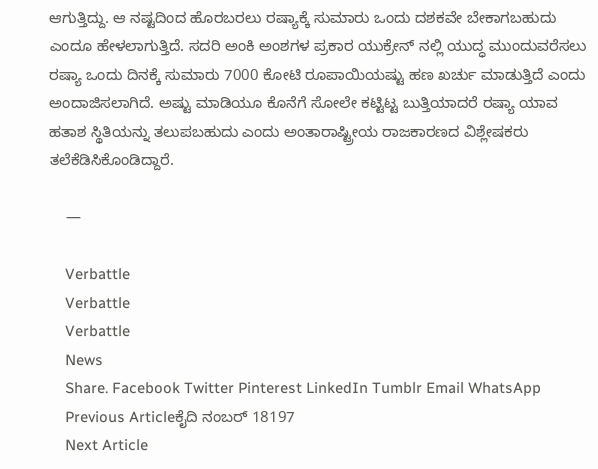ಆಗುತ್ತಿದ್ದು. ಆ ನಷ್ಟದಿಂದ ಹೊರಬರಲು ರಷ್ಯಾಕ್ಕೆ ಸುಮಾರು ಒಂದು ದಶಕವೇ ಬೇಕಾಗಬಹುದು ಎಂದೂ ಹೇಳಲಾಗುತ್ತಿದೆ. ಸದರಿ ಅಂಕಿ ಅಂಶಗಳ ಪ್ರಕಾರ ಯುಕ್ರೇನ್ ನಲ್ಲಿ ಯುದ್ಧ ಮುಂದುವರೆಸಲು ರಷ್ಯಾ ಒಂದು ದಿನಕ್ಕೆ ಸುಮಾರು 7000 ಕೋಟಿ ರೂಪಾಯಿಯಷ್ಟು ಹಣ ಖರ್ಚು ಮಾಡುತ್ತಿದೆ ಎಂದು ಅಂದಾಜಿಸಲಾಗಿದೆ. ಅಷ್ಟು ಮಾಡಿಯೂ ಕೊನೆಗೆ ಸೋಲೇ ಕಟ್ಟಿಟ್ಟ ಬುತ್ತಿಯಾದರೆ ರಷ್ಯಾ ಯಾವ ಹತಾಶ ಸ್ಥಿತಿಯನ್ನು ತಲುಪಬಹುದು ಎಂದು ಅಂತಾರಾಷ್ಟ್ರೀಯ ರಾಜಕಾರಣದ ವಿಶ್ಲೇಷಕರು ತಲೆಕೆಡಿಸಿಕೊಂಡಿದ್ದಾರೆ.

    —

    Verbattle
    Verbattle
    Verbattle
    News
    Share. Facebook Twitter Pinterest LinkedIn Tumblr Email WhatsApp
    Previous Articleಕೈದಿ ನಂಬರ್‌ 18197
    Next Article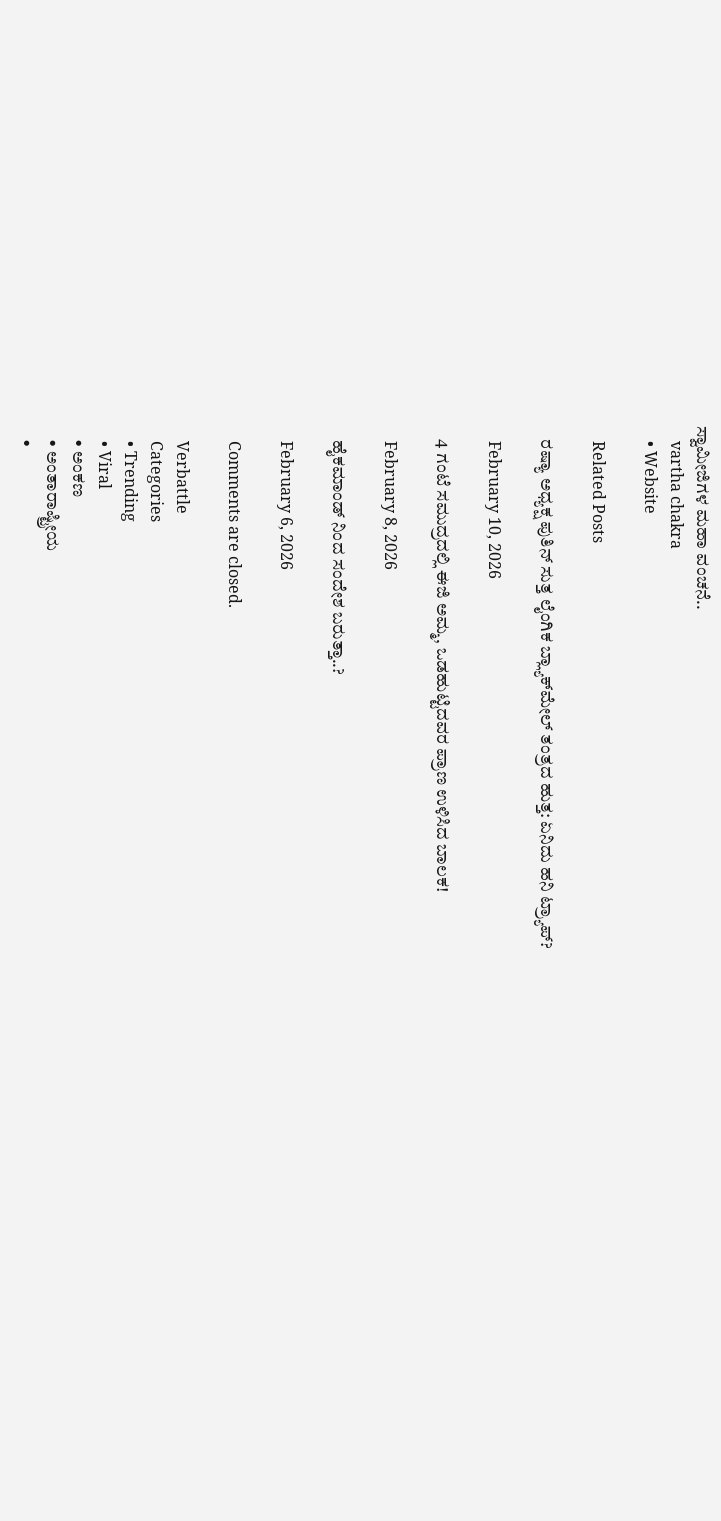ಸ್ವಾಮೀಜಿಗಳ ಮಹಾ ವಂಚನೆ..
    vartha chakra
    • Website

    Related Posts

    ರಷ್ಯಾ ಅಧ್ಯಕ್ಷ ಪುತಿನ್ ಸುತ್ತ ಲೈಂಗಿಕ ಬ್ಲ್ಯಾಕ್‌ಮೇಲ್ ತಂತ್ರದ ಹುತ್ತ: ಏನಿದು ಹನಿ ಟ್ರ್ಯಾಪ್?

    February 10, 2026

    4 ಗಂಟೆ ಸಮುದ್ರದಲ್ಲಿ ಈಜಿ ಅಮ್ಮ, ಒಡಹುಟ್ಟಿದವರ ಪ್ರಾಣ ಉಳಿಸಿದ ಬಾಲಕ!

    February 8, 2026

    ಹೈಕಮಾಂಡ್ ನಿಂದ ಸಂದೇಶ ಬರುತ್ತಾ..?

    February 6, 2026

    Comments are closed.

    Verbattle
    Categories
    • Trending
    • Viral
    • ಅಂಕಣ
    • ಅಂತಾರಾಷ್ಟ್ರೀಯ
    •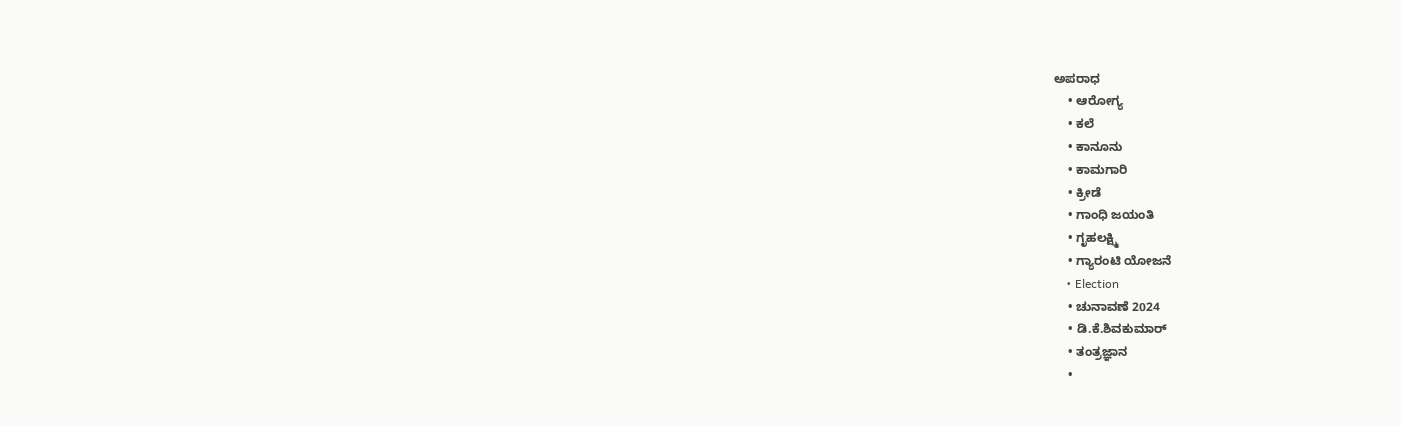ಅಪರಾಧ
    • ಆರೋಗ್ಯ
    • ಕಲೆ
    • ಕಾನೂನು
    • ಕಾಮಗಾರಿ
    • ಕ್ರೀಡೆ
    • ಗಾಂಧಿ ಜಯಂತಿ
    • ಗೃಹಲಕ್ಷ್ಮಿ
    • ಗ್ಯಾರಂಟಿ ಯೋಜನೆ
    • Election
    • ಚುನಾವಣೆ 2024
    • ಡಿ.ಕೆ.ಶಿವಕುಮಾರ್
    • ತಂತ್ರಜ್ಞಾನ
    •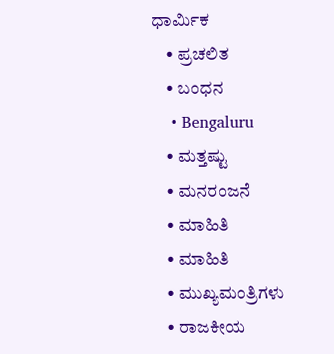ಧಾರ್ಮಿಕ
    • ಪ್ರಚಲಿತ
    • ಬಂಧನ
    • Bengaluru
    • ಮತ್ತಷ್ಟು
    • ಮನರಂಜನೆ
    • ಮಾಹಿತಿ
    • ಮಾಹಿತಿ
    • ಮುಖ್ಯಮಂತ್ರಿಗಳು
    • ರಾಜಕೀಯ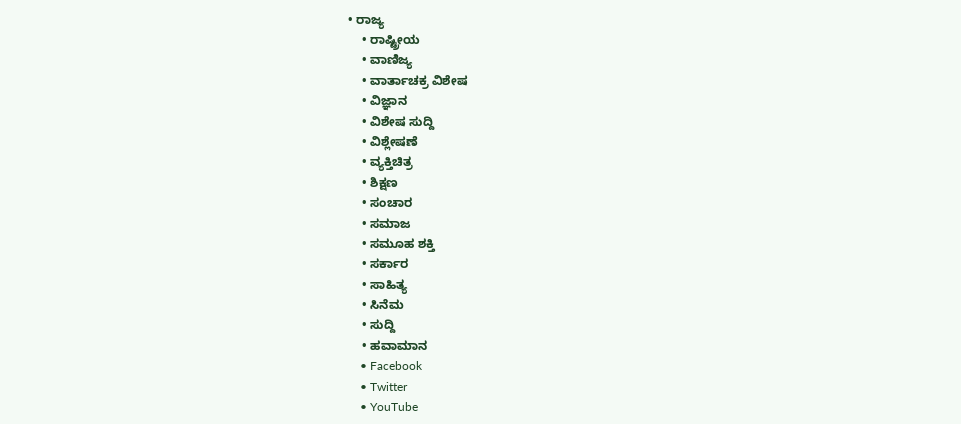• ರಾಜ್ಯ
    • ರಾಷ್ಟ್ರೀಯ
    • ವಾಣಿಜ್ಯ
    • ವಾರ್ತಾಚಕ್ರ ವಿಶೇಷ
    • ವಿಜ್ಞಾನ
    • ವಿಶೇಷ ಸುದ್ದಿ
    • ವಿಶ್ಲೇಷಣೆ
    • ವ್ಯಕ್ತಿಚಿತ್ರ
    • ಶಿಕ್ಷಣ
    • ಸಂಚಾರ
    • ಸಮಾಜ
    • ಸಮೂಹ ಶಕ್ತಿ
    • ಸರ್ಕಾರ
    • ಸಾಹಿತ್ಯ
    • ಸಿನೆಮ
    • ಸುದ್ದಿ
    • ಹವಾಮಾನ
    • Facebook
    • Twitter
    • YouTube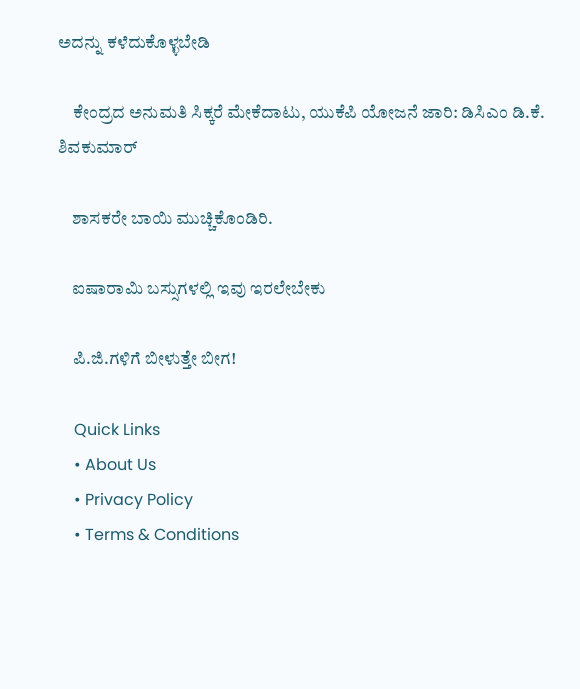ಅದನ್ನು ಕಳೆದುಕೊಳ್ಳಬೇಡಿ

    ಕೇಂದ್ರದ ಅನುಮತಿ ಸಿಕ್ಕರೆ ಮೇಕೆದಾಟು, ಯುಕೆಪಿ ಯೋಜನೆ ಜಾರಿ: ಡಿಸಿಎಂ ಡಿ.ಕೆ. ಶಿವಕುಮಾರ್

    ಶಾಸಕರೇ ಬಾಯಿ ಮುಚ್ಚಿಕೊಂಡಿರಿ.

    ಐಷಾರಾಮಿ ಬಸ್ಸುಗಳಲ್ಲಿ ಇವು ಇರಲೇಬೇಕು

    ಪಿ.ಜಿ.ಗಳಿಗೆ ಬೀಳುತ್ತೇ‌ ಬೀಗ!

    Quick Links
    • About Us
    • Privacy Policy
    • Terms & Conditions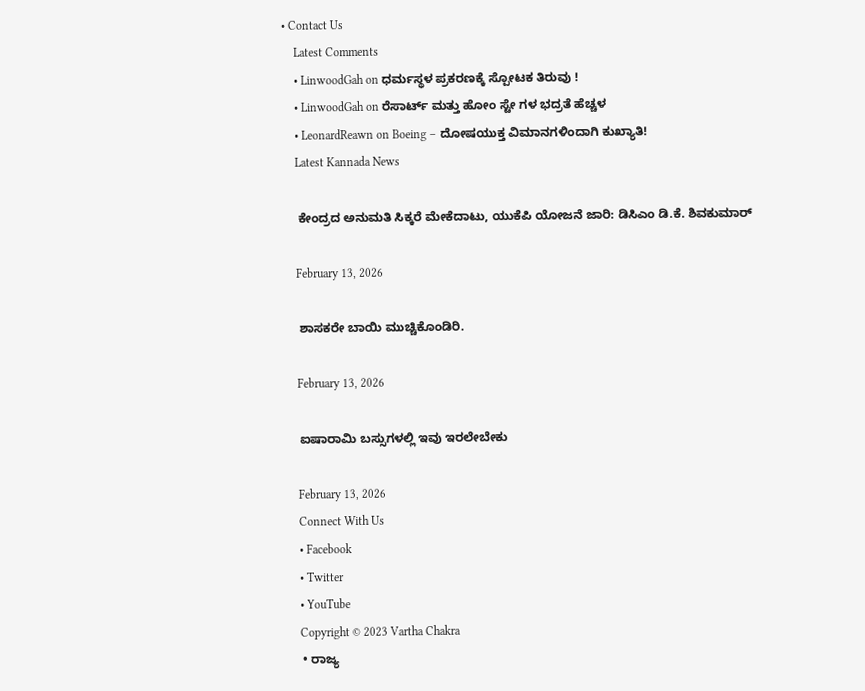• Contact Us
    Latest Comments
    • LinwoodGah on ಧರ್ಮಸ್ಥಳ ಪ್ರಕರಣಕ್ಕೆ ಸ್ಪೋಟಕ ತಿರುವು !
    • LinwoodGah on ರೆಸಾರ್ಟ್ ಮತ್ತು ಹೋಂ ಸ್ಟೇ ಗಳ ಭದ್ರತೆ ಹೆಚ್ಚಳ
    • LeonardReawn on Boeing – ದೋಷಯುಕ್ತ ವಿಮಾನಗಳಿಂದಾಗಿ ಕುಖ್ಯಾತಿ!
    Latest Kannada News

    ಕೇಂದ್ರದ ಅನುಮತಿ ಸಿಕ್ಕರೆ ಮೇಕೆದಾಟು, ಯುಕೆಪಿ ಯೋಜನೆ ಜಾರಿ: ಡಿಸಿಎಂ ಡಿ.ಕೆ. ಶಿವಕುಮಾರ್

    February 13, 2026

    ಶಾಸಕರೇ ಬಾಯಿ ಮುಚ್ಚಿಕೊಂಡಿರಿ.

    February 13, 2026

    ಐಷಾರಾಮಿ ಬಸ್ಸುಗಳಲ್ಲಿ ಇವು ಇರಲೇಬೇಕು

    February 13, 2026
    Connect With Us
    • Facebook
    • Twitter
    • YouTube
    Copyright © 2023 Vartha Chakra
    • ರಾಜ್ಯ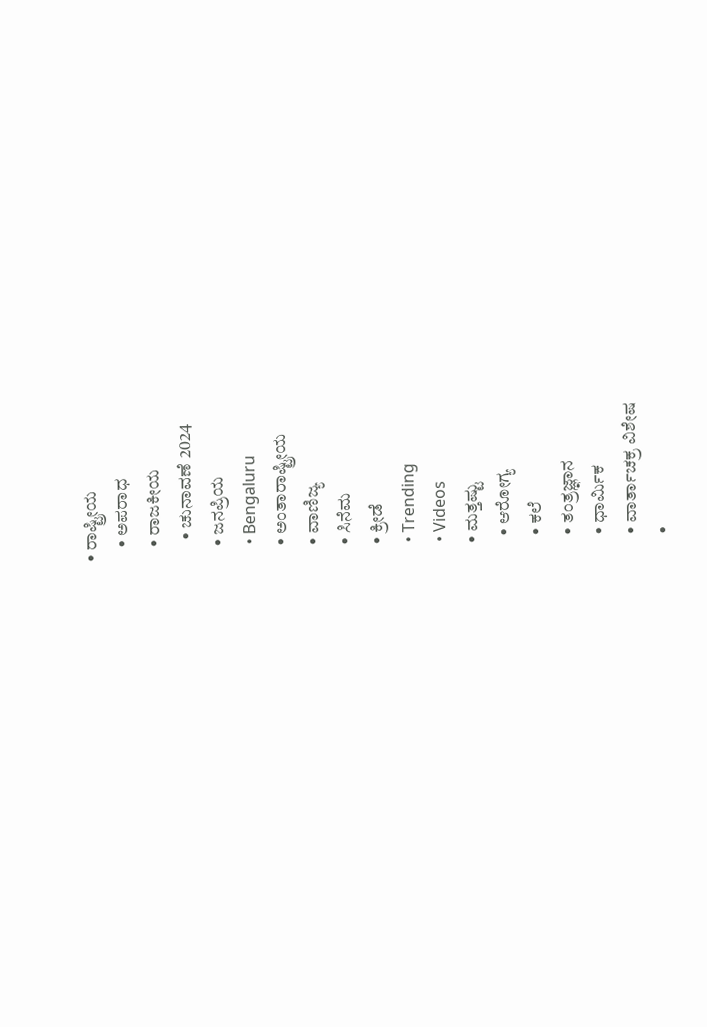• ರಾಷ್ಟ್ರೀಯ
    • ಅಪರಾಧ
    • ರಾಜಕೀಯ
      • ಚುನಾವಣೆ 2024
    • ಜನಪ್ರಿಯ
    • Bengaluru
    • ಅಂತಾರಾಷ್ಟ್ರೀಯ
    • ವಾಣಿಜ್ಯ
    • ಸಿನೆಮ
    • ಕ್ರೀಡೆ
    • Trending
    • Videos
    • ಮತ್ತಷ್ಟು
      • ಆರೋಗ್ಯ
      • ಕಲೆ
      • ತಂತ್ರಜ್ಞಾನ
      • ಧಾರ್ಮಿಕ
      • ವಾರ್ತಾಚಕ್ರ ವಿಶೇಷ
      •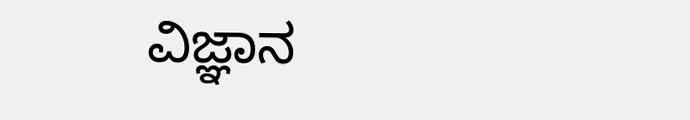ವಿಜ್ಞಾನ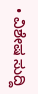• ವಿಶೇಷ ಸುದ್ದಿ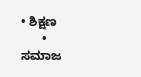• ಶಿಕ್ಷಣ
      • ಸಮಾಜ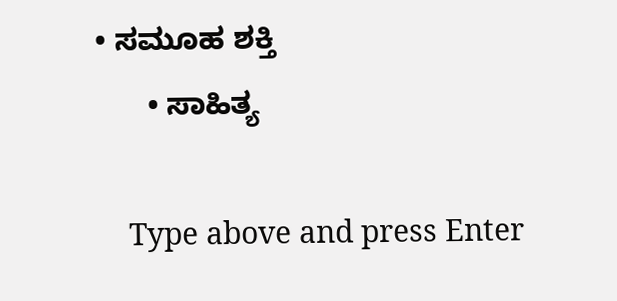• ಸಮೂಹ ಶಕ್ತಿ
      • ಸಾಹಿತ್ಯ

    Type above and press Enter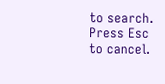to search. Press Esc to cancel.